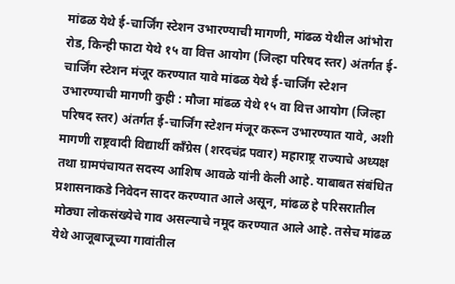मांढळ येथे ई-चार्जिंग स्टेशन उभारण्याची मागणी, मांढळ येथील आंभोरा रोड, किन्ही फाटा येथे १५ वा वित्त आयोग (जिल्हा परिषद स्तर) अंतर्गत ई-चार्जिंग स्टेशन मंजूर करण्यात यावे मांढळ येथे ई-चार्जिंग स्टेशन उभारण्याची मागणी कुही : मौजा मांढळ येथे १५ वा वित्त आयोग (जिल्हा परिषद स्तर) अंतर्गत ई-चार्जिंग स्टेशन मंजूर करून उभारण्यात यावे, अशी मागणी राष्ट्रवादी विद्यार्थी काँग्रेस (शरदचंद्र पवार) महाराष्ट्र राज्याचे अध्यक्ष तथा ग्रामपंचायत सदस्य आशिष आवळे यांनी केली आहे. याबाबत संबंधित प्रशासनाकडे निवेदन सादर करण्यात आले असून, मांढळ हे परिसरातील मोठ्या लोकसंख्येचे गाव असल्याचे नमूद करण्यात आले आहे. तसेच मांढळ येथे आजूबाजूच्या गावांतील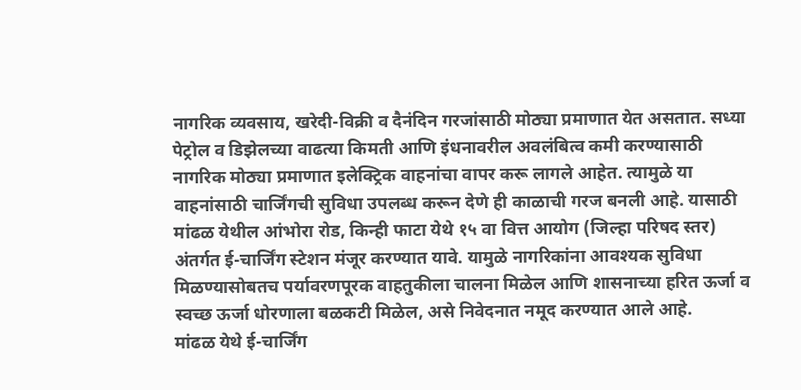नागरिक व्यवसाय, खरेदी-विक्री व दैनंदिन गरजांसाठी मोठ्या प्रमाणात येत असतात. सध्या पेट्रोल व डिझेलच्या वाढत्या किमती आणि इंधनावरील अवलंबित्व कमी करण्यासाठी नागरिक मोठ्या प्रमाणात इलेक्ट्रिक वाहनांचा वापर करू लागले आहेत. त्यामुळे या वाहनांसाठी चार्जिंगची सुविधा उपलब्ध करून देणे ही काळाची गरज बनली आहे. यासाठी मांढळ येथील आंभोरा रोड, किन्ही फाटा येथे १५ वा वित्त आयोग (जिल्हा परिषद स्तर) अंतर्गत ई-चार्जिंग स्टेशन मंजूर करण्यात यावे. यामुळे नागरिकांना आवश्यक सुविधा मिळण्यासोबतच पर्यावरणपूरक वाहतुकीला चालना मिळेल आणि शासनाच्या हरित ऊर्जा व स्वच्छ ऊर्जा धोरणाला बळकटी मिळेल, असे निवेदनात नमूद करण्यात आले आहे.
मांढळ येथे ई-चार्जिंग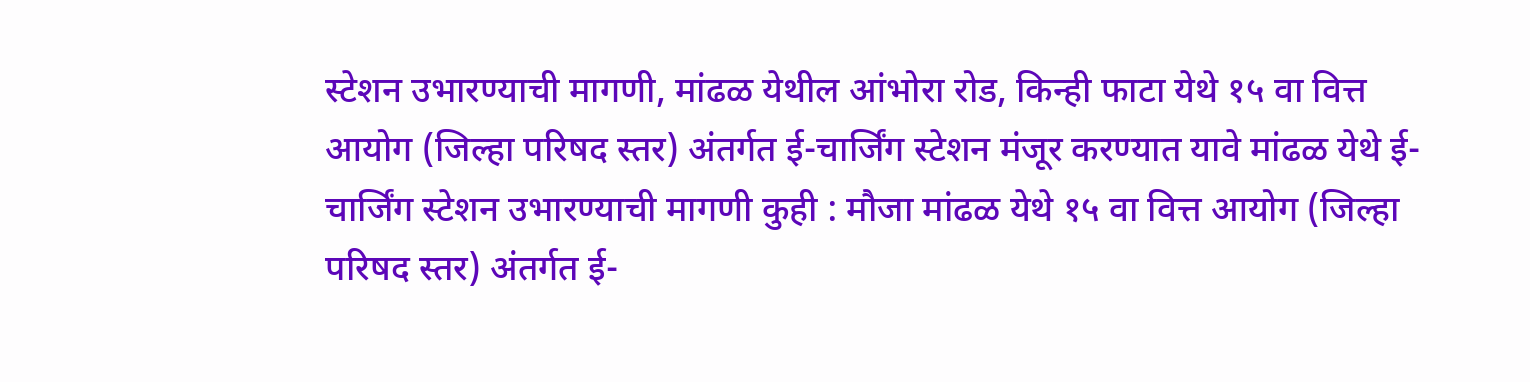स्टेशन उभारण्याची मागणी, मांढळ येथील आंभोरा रोड, किन्ही फाटा येथे १५ वा वित्त आयोग (जिल्हा परिषद स्तर) अंतर्गत ई-चार्जिंग स्टेशन मंजूर करण्यात यावे मांढळ येथे ई-चार्जिंग स्टेशन उभारण्याची मागणी कुही : मौजा मांढळ येथे १५ वा वित्त आयोग (जिल्हा परिषद स्तर) अंतर्गत ई-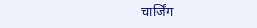चार्जिंग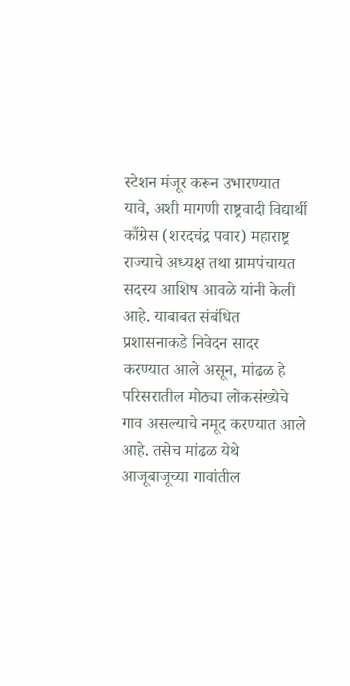स्टेशन मंजूर करून उभारण्यात यावे, अशी मागणी राष्ट्रवादी विद्यार्थी काँग्रेस (शरदचंद्र पवार) महाराष्ट्र राज्याचे अध्यक्ष तथा ग्रामपंचायत सदस्य आशिष आवळे यांनी केली आहे. याबाबत संबंधित प्रशासनाकडे निवेदन सादर करण्यात आले असून, मांढळ हे परिसरातील मोठ्या लोकसंख्येचे गाव असल्याचे नमूद करण्यात आले आहे. तसेच मांढळ येथे आजूबाजूच्या गावांतील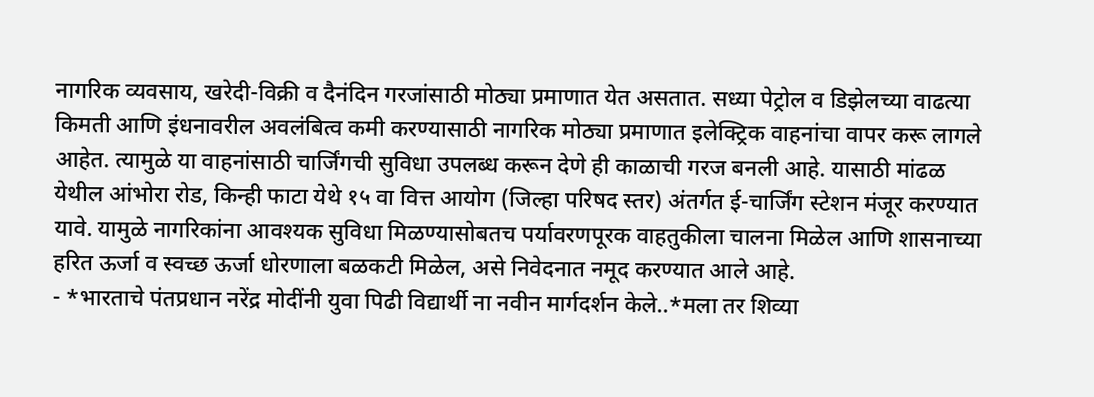नागरिक व्यवसाय, खरेदी-विक्री व दैनंदिन गरजांसाठी मोठ्या प्रमाणात येत असतात. सध्या पेट्रोल व डिझेलच्या वाढत्या किमती आणि इंधनावरील अवलंबित्व कमी करण्यासाठी नागरिक मोठ्या प्रमाणात इलेक्ट्रिक वाहनांचा वापर करू लागले आहेत. त्यामुळे या वाहनांसाठी चार्जिंगची सुविधा उपलब्ध करून देणे ही काळाची गरज बनली आहे. यासाठी मांढळ येथील आंभोरा रोड, किन्ही फाटा येथे १५ वा वित्त आयोग (जिल्हा परिषद स्तर) अंतर्गत ई-चार्जिंग स्टेशन मंजूर करण्यात यावे. यामुळे नागरिकांना आवश्यक सुविधा मिळण्यासोबतच पर्यावरणपूरक वाहतुकीला चालना मिळेल आणि शासनाच्या हरित ऊर्जा व स्वच्छ ऊर्जा धोरणाला बळकटी मिळेल, असे निवेदनात नमूद करण्यात आले आहे.
- *भारताचे पंतप्रधान नरेंद्र मोदींनी युवा पिढी विद्यार्थी ना नवीन मार्गदर्शन केले..*मला तर शिव्या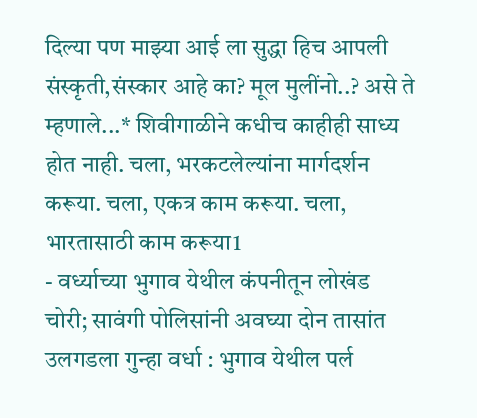दिल्या पण माझ्या आई ला सुद्धा हिच आपली संस्कृती,संस्कार आहे का? मूल मुलींनो..? असे ते म्हणाले...* शिवीगाळीने कधीच काहीही साध्य होत नाही. चला, भरकटलेल्यांना मार्गदर्शन करूया. चला, एकत्र काम करूया. चला, भारतासाठी काम करूया1
- वर्ध्याच्या भुगाव येथील कंपनीतून लोखंड चोरी; सावंगी पोलिसांनी अवघ्या दोन तासांत उलगडला गुन्हा वर्धा : भुगाव येथील पर्ल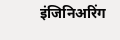इंजिनिअरिंग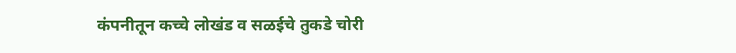कंपनीतून कच्चे लोखंड व सळईचे तुकडे चोरी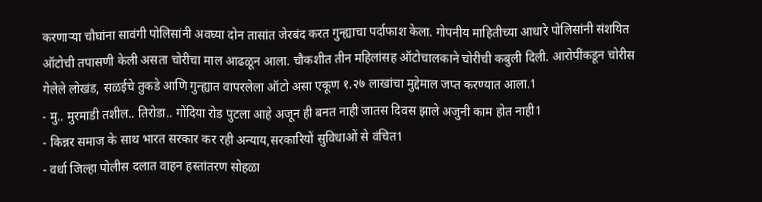करणाऱ्या चौघांना सावंगी पोलिसांनी अवघ्या दोन तासांत जेरबंद करत गुन्ह्याचा पर्दाफाश केला. गोपनीय माहितीच्या आधारे पोलिसांनी संशयित ऑटोची तपासणी केली असता चोरीचा माल आढळून आला. चौकशीत तीन महिलांसह ऑटोचालकाने चोरीची कबुली दिली. आरोपींकडून चोरीस गेलेले लोखंड, सळईचे तुकडे आणि गुन्ह्यात वापरलेला ऑटो असा एकूण १.२७ लाखांचा मुद्देमाल जप्त करण्यात आला.1
- मु.. मुरमाडी तशील.. तिरोडा.. गोंदिया रोड पुटला आहे अजून ही बनत नाही जातस दिवस झाले अजुनी काम होत नाही1
- किन्नर समाज के साथ भारत सरकार कर रही अन्याय,सरकारियों सुविधाओं से वंचित1
- वर्धा जिल्हा पोलीस दलात वाहन हस्तांतरण सोहळा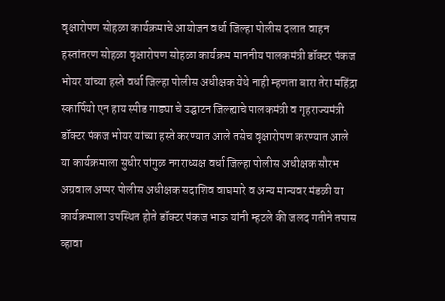वृक्षारोपण सोहळा कार्यक्रमाचे आयोजन वर्धा जिल्हा पोलीस दलात वाहन हस्तांतरण सोहळा वृक्षारोपण सोहळा कार्यक्रम माननीय पालकमंत्री डॉक्टर पंकज भोयर यांच्या हस्ते वर्धा जिल्हा पोलीस अधीक्षक येथे नाही म्हणता बारा तेरा महिंद्रा स्कार्पियो एन हाय स्पीड गाड्या चे उद्घाटन जिल्ह्याचे पालकमंत्री व गृहराज्यमंत्री डॉक्टर पंकज भोयर यांच्या हस्ते करण्यात आले तसेच वृक्षारोपण करण्यात आले या कार्यक्रमाला सुधीर पांगुळ नगराध्यक्ष वर्धा जिल्हा पोलीस अधीक्षक सौरभ अग्रवाल अप्पर पोलीस अधीक्षक सदाशिव वाघमारे व अन्य मान्यवर मंडळी या कार्यक्रमाला उपस्थित होते डॉक्टर पंकज भाऊ यांनी म्हटले की जलद गतीने तपास व्हावा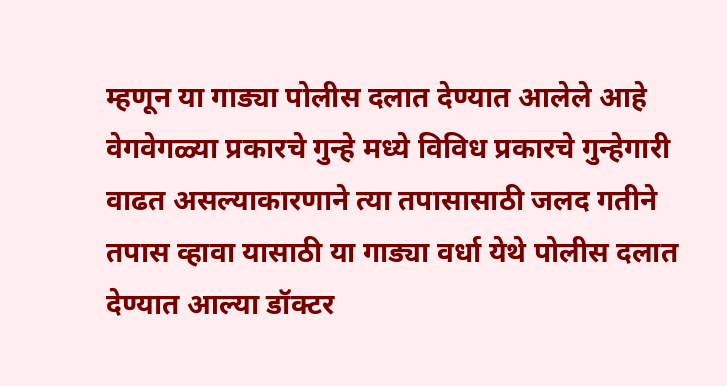म्हणून या गाड्या पोलीस दलात देण्यात आलेले आहे वेगवेगळ्या प्रकारचे गुन्हे मध्ये विविध प्रकारचे गुन्हेगारी वाढत असल्याकारणाने त्या तपासासाठी जलद गतीने तपास व्हावा यासाठी या गाड्या वर्धा येथे पोलीस दलात देण्यात आल्या डॉक्टर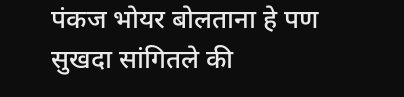पंकज भोयर बोलताना हे पण सुखदा सांगितले की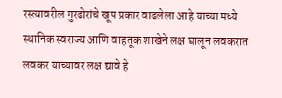रस्त्यावरील गुरढोरांचे खूप प्रकार वाढलेला आहे याच्या मध्ये स्थानिक स्वराज्य आणि वाहतूक शाखेने लक्ष घालून लवकरात लवकर याच्यावर लक्ष द्यावे हे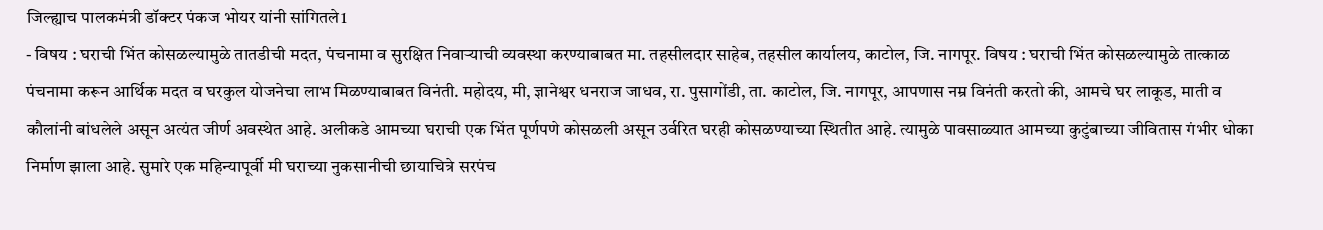जिल्ह्याच पालकमंत्री डॉक्टर पंकज भोयर यांनी सांगितले1
- विषय : घराची भिंत कोसळल्यामुळे तातडीची मदत, पंचनामा व सुरक्षित निवाऱ्याची व्यवस्था करण्याबाबत मा. तहसीलदार साहेब, तहसील कार्यालय, काटोल, जि. नागपूर. विषय : घराची भिंत कोसळल्यामुळे तात्काळ पंचनामा करून आर्थिक मदत व घरकुल योजनेचा लाभ मिळण्याबाबत विनंती. महोदय, मी, ज्ञानेश्वर धनराज जाधव, रा. पुसागोंडी, ता. काटोल, जि. नागपूर, आपणास नम्र विनंती करतो की, आमचे घर लाकूड, माती व कौलांनी बांधलेले असून अत्यंत जीर्ण अवस्थेत आहे. अलीकडे आमच्या घराची एक भिंत पूर्णपणे कोसळली असून उर्वरित घरही कोसळण्याच्या स्थितीत आहे. त्यामुळे पावसाळ्यात आमच्या कुटुंबाच्या जीवितास गंभीर धोका निर्माण झाला आहे. सुमारे एक महिन्यापूर्वी मी घराच्या नुकसानीची छायाचित्रे सरपंच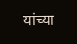यांच्या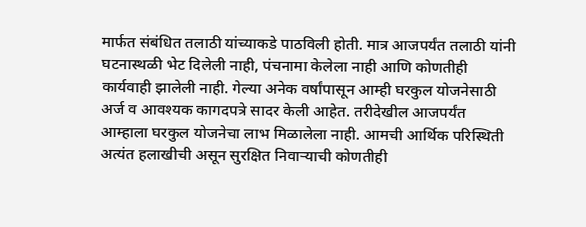मार्फत संबंधित तलाठी यांच्याकडे पाठविली होती. मात्र आजपर्यंत तलाठी यांनी घटनास्थळी भेट दिलेली नाही, पंचनामा केलेला नाही आणि कोणतीही कार्यवाही झालेली नाही. गेल्या अनेक वर्षांपासून आम्ही घरकुल योजनेसाठी अर्ज व आवश्यक कागदपत्रे सादर केली आहेत. तरीदेखील आजपर्यंत आम्हाला घरकुल योजनेचा लाभ मिळालेला नाही. आमची आर्थिक परिस्थिती अत्यंत हलाखीची असून सुरक्षित निवाऱ्याची कोणतीही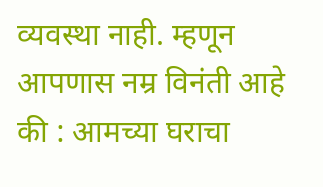व्यवस्था नाही. म्हणून आपणास नम्र विनंती आहे की : आमच्या घराचा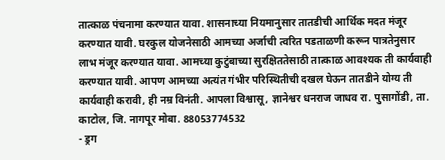तात्काळ पंचनामा करण्यात यावा. शासनाच्या नियमानुसार तातडीची आर्थिक मदत मंजूर करण्यात यावी. घरकुल योजनेसाठी आमच्या अर्जाची त्वरित पडताळणी करून पात्रतेनुसार लाभ मंजूर करण्यात यावा. आमच्या कुटुंबाच्या सुरक्षिततेसाठी तात्काळ आवश्यक ती कार्यवाही करण्यात यावी. आपण आमच्या अत्यंत गंभीर परिस्थितीची दखल घेऊन तातडीने योग्य ती कार्यवाही करावी, ही नम्र विनंती. आपला विश्वासू, ज्ञानेश्वर धनराज जाधव रा. पुसागोंडी, ता. काटोल, जि. नागपूर मोबा. 88053774532
- ड्रग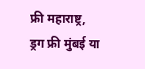फ्री महाराष्ट्र, ड्रग फ्री मुंबई या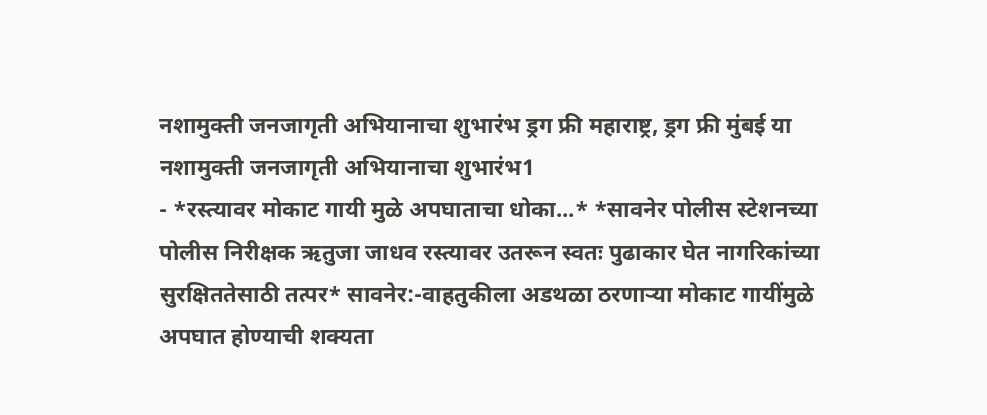नशामुक्ती जनजागृती अभियानाचा शुभारंभ ड्रग फ्री महाराष्ट्र, ड्रग फ्री मुंबई या नशामुक्ती जनजागृती अभियानाचा शुभारंभ1
- *रस्त्यावर मोकाट गायी मुळे अपघाताचा धोका...* *सावनेर पोलीस स्टेशनच्या पोलीस निरीक्षक ऋतुजा जाधव रस्त्यावर उतरून स्वतः पुढाकार घेत नागरिकांच्या सुरक्षिततेसाठी तत्पर* सावनेर:-वाहतुकीला अडथळा ठरणाऱ्या मोकाट गायींमुळे अपघात होण्याची शक्यता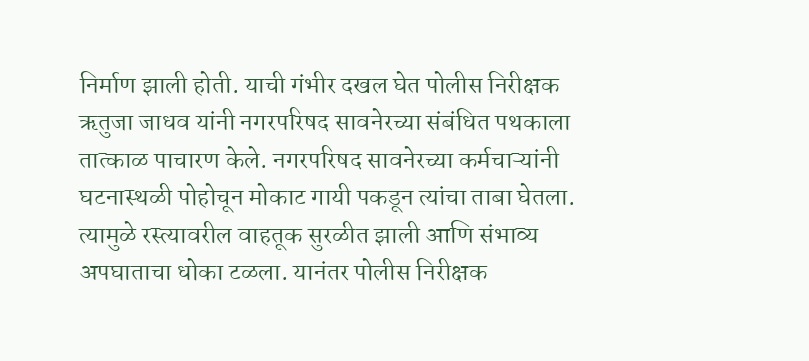निर्माण झाली होती. याची गंभीर दखल घेत पोलीस निरीक्षक ऋतुजा जाधव यांनी नगरपरिषद सावनेरच्या संबंधित पथकाला तात्काळ पाचारण केले. नगरपरिषद सावनेरच्या कर्मचाऱ्यांनी घटनास्थळी पोहोचून मोकाट गायी पकडून त्यांचा ताबा घेतला. त्यामुळे रस्त्यावरील वाहतूक सुरळीत झाली आणि संभाव्य अपघाताचा धोका टळला. यानंतर पोलीस निरीक्षक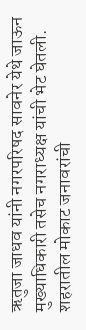ऋतुजा जाधव यांनी नगरपरिषद सावनेर येथे जाऊन मुख्याधिकारी तसेच नगराध्यक्ष यांची भेट घेतली. शहरातील मोकाट जनावरांची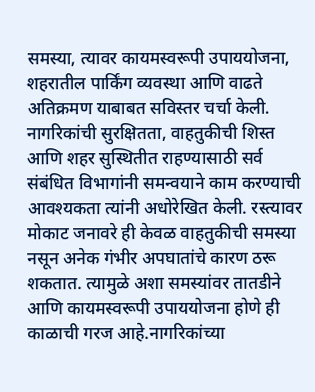समस्या, त्यावर कायमस्वरूपी उपाययोजना, शहरातील पार्किंग व्यवस्था आणि वाढते अतिक्रमण याबाबत सविस्तर चर्चा केली. नागरिकांची सुरक्षितता, वाहतुकीची शिस्त आणि शहर सुस्थितीत राहण्यासाठी सर्व संबंधित विभागांनी समन्वयाने काम करण्याची आवश्यकता त्यांनी अधोरेखित केली. रस्त्यावर मोकाट जनावरे ही केवळ वाहतुकीची समस्या नसून अनेक गंभीर अपघातांचे कारण ठरू शकतात. त्यामुळे अशा समस्यांवर तातडीने आणि कायमस्वरूपी उपाययोजना होणे ही काळाची गरज आहे.नागरिकांच्या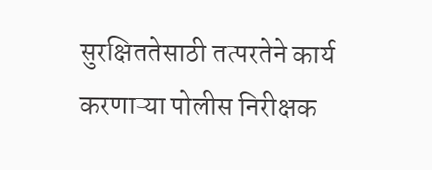सुरक्षिततेसाठी तत्परतेने कार्य करणाऱ्या पोलीस निरीक्षक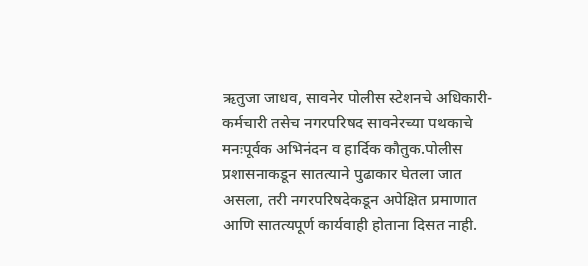ऋतुजा जाधव, सावनेर पोलीस स्टेशनचे अधिकारी-कर्मचारी तसेच नगरपरिषद सावनेरच्या पथकाचे मनःपूर्वक अभिनंदन व हार्दिक कौतुक.पोलीस प्रशासनाकडून सातत्याने पुढाकार घेतला जात असला, तरी नगरपरिषदेकडून अपेक्षित प्रमाणात आणि सातत्यपूर्ण कार्यवाही होताना दिसत नाही.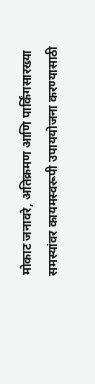मोकाट जनावरे, अतिक्रमण आणि पार्किंगसारख्या समस्यांवर कायमस्वरूपी उपाययोजना करण्यासाठी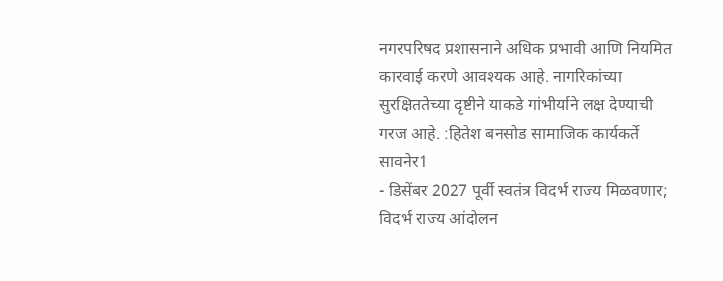नगरपरिषद प्रशासनाने अधिक प्रभावी आणि नियमित कारवाई करणे आवश्यक आहे. नागरिकांच्या सुरक्षिततेच्या दृष्टीने याकडे गांभीर्याने लक्ष देण्याची गरज आहे. :हितेश बनसोड सामाजिक कार्यकर्ते सावनेर1
- डिसेंबर 2027 पूर्वी स्वतंत्र विदर्भ राज्य मिळवणार; विदर्भ राज्य आंदोलन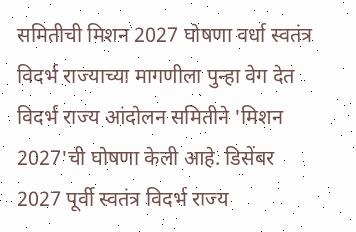समितीची मिशन 2027 घोषणा वर्धा स्वतंत्र विदर्भ राज्याच्या मागणीला पुन्हा वेग देत विदर्भ राज्य आंदोलन समितीने 'मिशन 2027'ची घोषणा केली आहे. डिसेंबर 2027 पूर्वी स्वतंत्र विदर्भ राज्य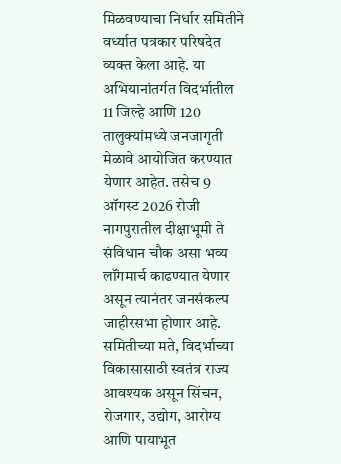मिळवण्याचा निर्धार समितीने वर्ध्यात पत्रकार परिषदेत व्यक्त केला आहे. या अभियानांतर्गत विदर्भातील 11 जिल्हे आणि 120 तालुक्यांमध्ये जनजागृती मेळावे आयोजित करण्यात येणार आहेत. तसेच 9 ऑगस्ट 2026 रोजी नागपुरातील दीक्षाभूमी ते संविधान चौक असा भव्य लॉंगमार्च काढण्यात येणार असून त्यानंतर जनसंकल्प जाहीरसभा होणार आहे. समितीच्या मते, विदर्भाच्या विकासासाठी स्वतंत्र राज्य आवश्यक असून सिंचन, रोजगार, उद्योग, आरोग्य आणि पायाभूत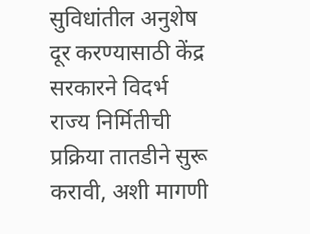सुविधांतील अनुशेष दूर करण्यासाठी केंद्र सरकारने विदर्भ राज्य निर्मितीची प्रक्रिया तातडीने सुरू करावी, अशी मागणी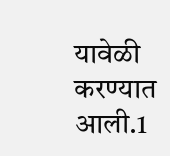यावेळी करण्यात आली.1